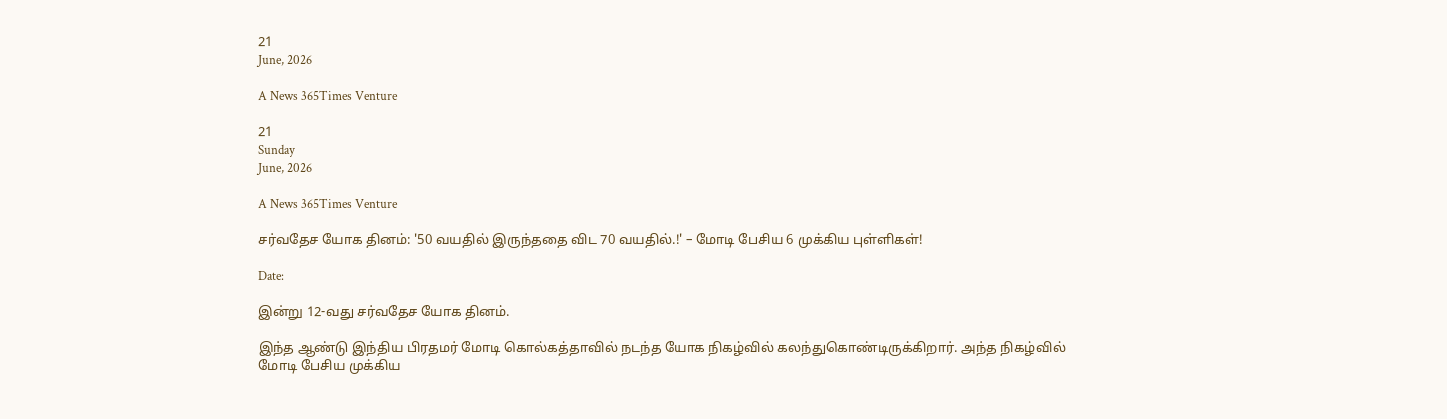21
June, 2026

A News 365Times Venture

21
Sunday
June, 2026

A News 365Times Venture

சர்வதேச யோக தினம்: '50 வயதில் இருந்ததை விட 70 வயதில்.!' – மோடி பேசிய 6 முக்கிய புள்ளிகள்!

Date:

இன்று 12-வது சர்வதேச யோக தினம்.

இந்த ஆண்டு இந்திய பிரதமர் மோடி கொல்கத்தாவில் நடந்த யோக நிகழ்வில் கலந்துகொண்டிருக்கிறார். அந்த நிகழ்வில் மோடி பேசிய முக்கிய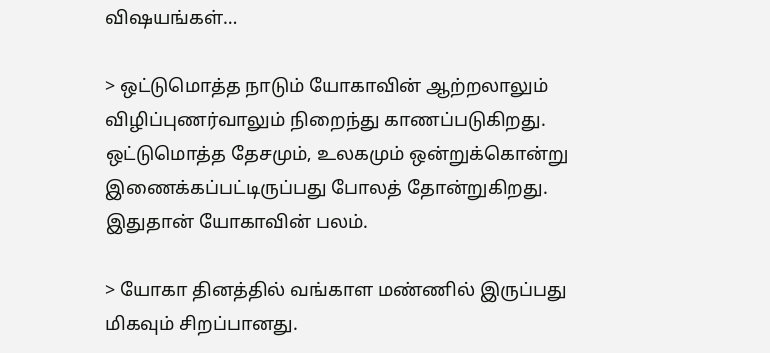விஷயங்கள்…

> ஒட்டுமொத்த நாடும் யோகாவின் ஆற்றலாலும் விழிப்புணர்வாலும் நிறைந்து காணப்படுகிறது. ஒட்டுமொத்த தேசமும், உலகமும் ஒன்றுக்கொன்று இணைக்கப்பட்டிருப்பது போலத் தோன்றுகிறது. இதுதான் யோகாவின் பலம்.

> யோகா தினத்தில் வங்காள மண்ணில் இருப்பது மிகவும் சிறப்பானது.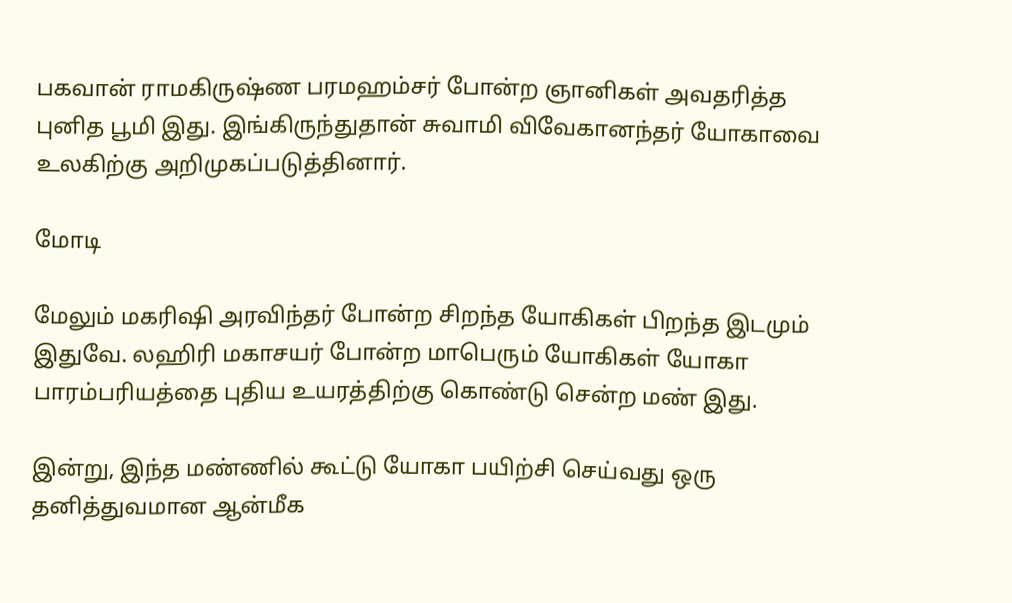பகவான் ராமகிருஷ்ண பரமஹம்சர் போன்ற ஞானிகள் அவதரித்த புனித பூமி இது. இங்கிருந்துதான் சுவாமி விவேகானந்தர் யோகாவை உலகிற்கு அறிமுகப்படுத்தினார்.

மோடி

மேலும் மகரிஷி அரவிந்தர் போன்ற சிறந்த யோகிகள் பிறந்த இடமும் இதுவே. லஹிரி மகாசயர் போன்ற மாபெரும் யோகிகள் யோகா பாரம்பரியத்தை புதிய உயரத்திற்கு கொண்டு சென்ற மண் இது.

இன்று, இந்த மண்ணில் கூட்டு யோகா பயிற்சி செய்வது ஒரு தனித்துவமான ஆன்மீக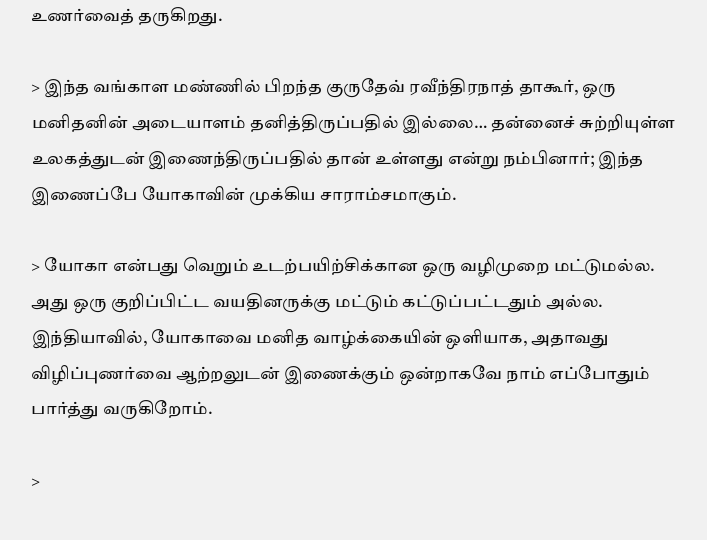உணர்வைத் தருகிறது.

> இந்த வங்காள மண்ணில் பிறந்த குருதேவ் ரவீந்திரநாத் தாகூர், ஒரு மனிதனின் அடையாளம் தனித்திருப்பதில் இல்லை… தன்னைச் சுற்றியுள்ள உலகத்துடன் இணைந்திருப்பதில் தான் உள்ளது என்று நம்பினார்; இந்த இணைப்பே யோகாவின் முக்கிய சாராம்சமாகும்.

> யோகா என்பது வெறும் உடற்பயிற்சிக்கான ஒரு வழிமுறை மட்டுமல்ல. அது ஒரு குறிப்பிட்ட வயதினருக்கு மட்டும் கட்டுப்பட்டதும் அல்ல. இந்தியாவில், யோகாவை மனித வாழ்க்கையின் ஒளியாக, அதாவது விழிப்புணர்வை ஆற்றலுடன் இணைக்கும் ஒன்றாகவே நாம் எப்போதும் பார்த்து வருகிறோம்.

>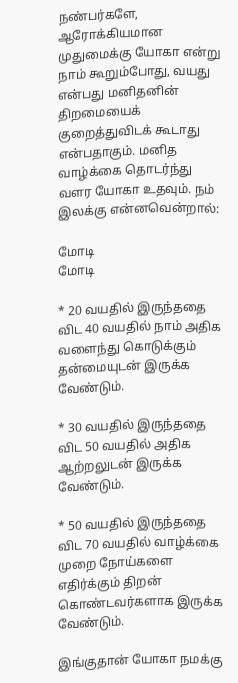நண்பர்களே, ஆரோக்கியமான முதுமைக்கு யோகா என்று நாம் கூறும்போது, வயது என்பது மனிதனின் திறமையைக் குறைத்துவிடக் கூடாது என்பதாகும். மனித வாழ்க்கை தொடர்ந்து வளர யோகா உதவும். நம் இலக்கு என்னவென்றால்:

மோடி
மோடி

* 20 வயதில் இருந்ததை விட 40 வயதில் நாம் அதிக வளைந்து கொடுக்கும் தன்மையுடன் இருக்க வேண்டும்.

* 30 வயதில் இருந்ததை விட 50 வயதில் அதிக ஆற்றலுடன் இருக்க வேண்டும்.

* 50 வயதில் இருந்ததை விட 70 வயதில் வாழ்க்கை முறை நோய்களை எதிர்க்கும் திறன் கொண்டவர்களாக இருக்க வேண்டும்.

இங்குதான் யோகா நமக்கு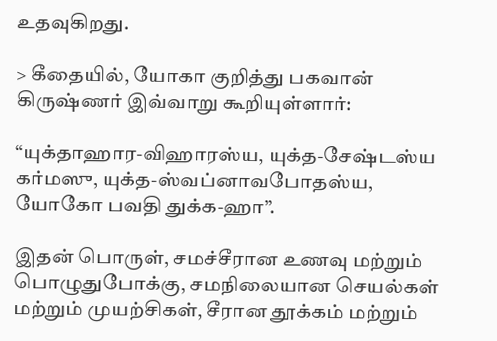உதவுகிறது.

> கீதையில், யோகா குறித்து பகவான் கிருஷ்ணர் இவ்வாறு கூறியுள்ளார்:

“யுக்தாஹார-விஹாரஸ்ய, யுக்த-சேஷ்டஸ்ய கர்மஸு, யுக்த-ஸ்வப்னாவபோதஸ்ய, யோகோ பவதி துக்க-ஹா”.

இதன் பொருள், சமச்சீரான உணவு மற்றும் பொழுதுபோக்கு, சமநிலையான செயல்கள் மற்றும் முயற்சிகள், சீரான தூக்கம் மற்றும்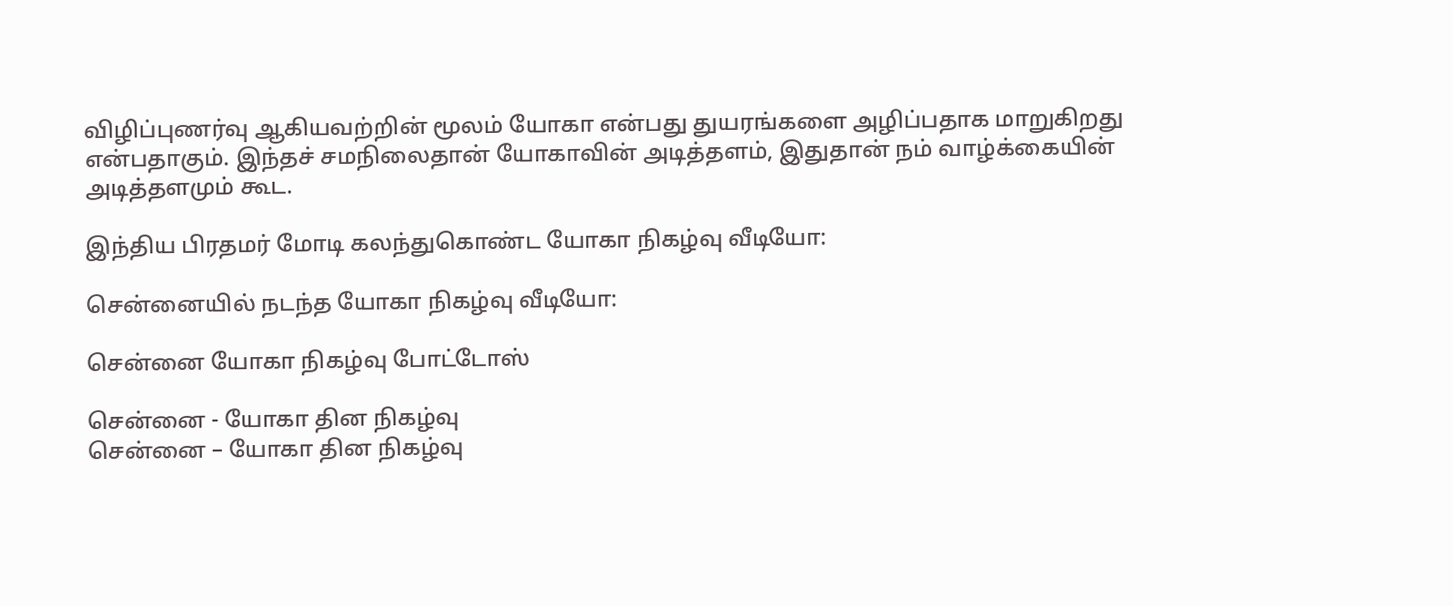விழிப்புணர்வு ஆகியவற்றின் மூலம் யோகா என்பது துயரங்களை அழிப்பதாக மாறுகிறது என்பதாகும். இந்தச் சமநிலைதான் யோகாவின் அடித்தளம், இதுதான் நம் வாழ்க்கையின் அடித்தளமும் கூட.

இந்திய பிரதமர் மோடி கலந்துகொண்ட யோகா நிகழ்வு வீடியோ:

சென்னையில் நடந்த யோகா நிகழ்வு வீடியோ:

சென்னை யோகா நிகழ்வு போட்டோஸ்

சென்னை - யோகா தின நிகழ்வு
சென்னை – யோகா தின நிகழ்வு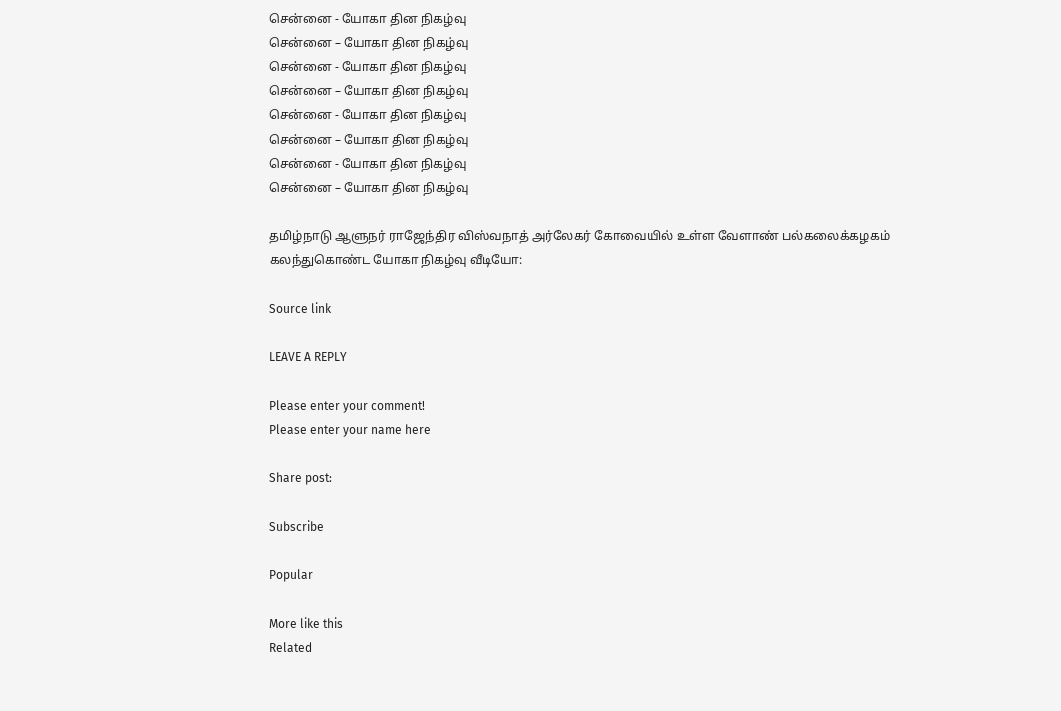சென்னை - யோகா தின நிகழ்வு
சென்னை – யோகா தின நிகழ்வு
சென்னை - யோகா தின நிகழ்வு
சென்னை – யோகா தின நிகழ்வு
சென்னை - யோகா தின நிகழ்வு
சென்னை – யோகா தின நிகழ்வு
சென்னை - யோகா தின நிகழ்வு
சென்னை – யோகா தின நிகழ்வு

தமிழ்நாடு ஆளுநர் ராஜேந்திர விஸ்வநாத் அர்லேகர் கோவையில் உள்ள வேளாண் பல்கலைக்கழகம் கலந்துகொண்ட யோகா நிகழ்வு வீடியோ:

Source link

LEAVE A REPLY

Please enter your comment!
Please enter your name here

Share post:

Subscribe

Popular

More like this
Related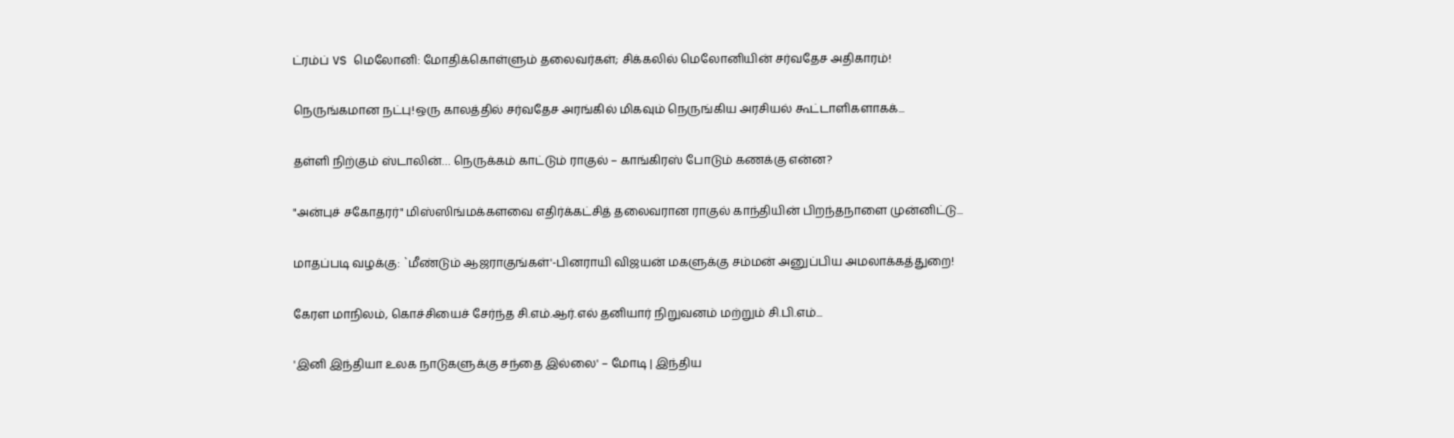ட்ரம்ப் VS மெலோனி: மோதிக்கொள்ளும் தலைவர்கள்; சிக்கலில் மெலோனியின் சர்வதேச அதிகாரம்!

நெருங்கமான நட்பு!ஒரு காலத்தில் சர்வதேச அரங்கில் மிகவும் நெருங்கிய அரசியல் கூட்டாளிகளாகக்...

தள்ளி நிற்கும் ஸ்டாலின்… நெருக்கம் காட்டும் ராகுல் – காங்கிரஸ் போடும் கணக்கு என்ன?

"அன்புச் சகோதரர்" மிஸ்ஸிங்மக்களவை எதிர்க்கட்சித் தலைவரான ராகுல் காந்தியின் பிறந்தநாளை முன்னிட்டு...

மாதப்படி வழக்கு: `மீண்டும் ஆஜராகுங்கள்'-பினராயி விஜயன் மகளுக்கு சம்மன் அனுப்பிய அமலாக்கத்துறை!

கேரள மாநிலம், கொச்சியைச் சேர்ந்த சி.எம்.ஆர்.எல் தனியார் நிறுவனம் மற்றும் சி.பி.எம்...

'இனி இந்தியா உலக நாடுகளுக்கு சந்தை இல்லை' – மோடி | இந்திய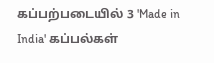கப்பற்படையில் 3 'Made in India' கப்பல்கள்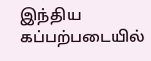இந்திய கப்பற்படையில்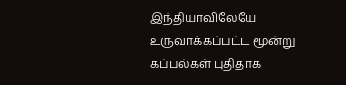இந்தியாவிலேயே உருவாக்கப்பட்ட மூன்று கப்பல்கள் புதிதாக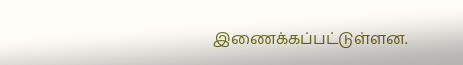இணைக்கப்பட்டுள்ளன.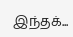இந்தக்...